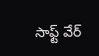సాఫ్ట్ వేర్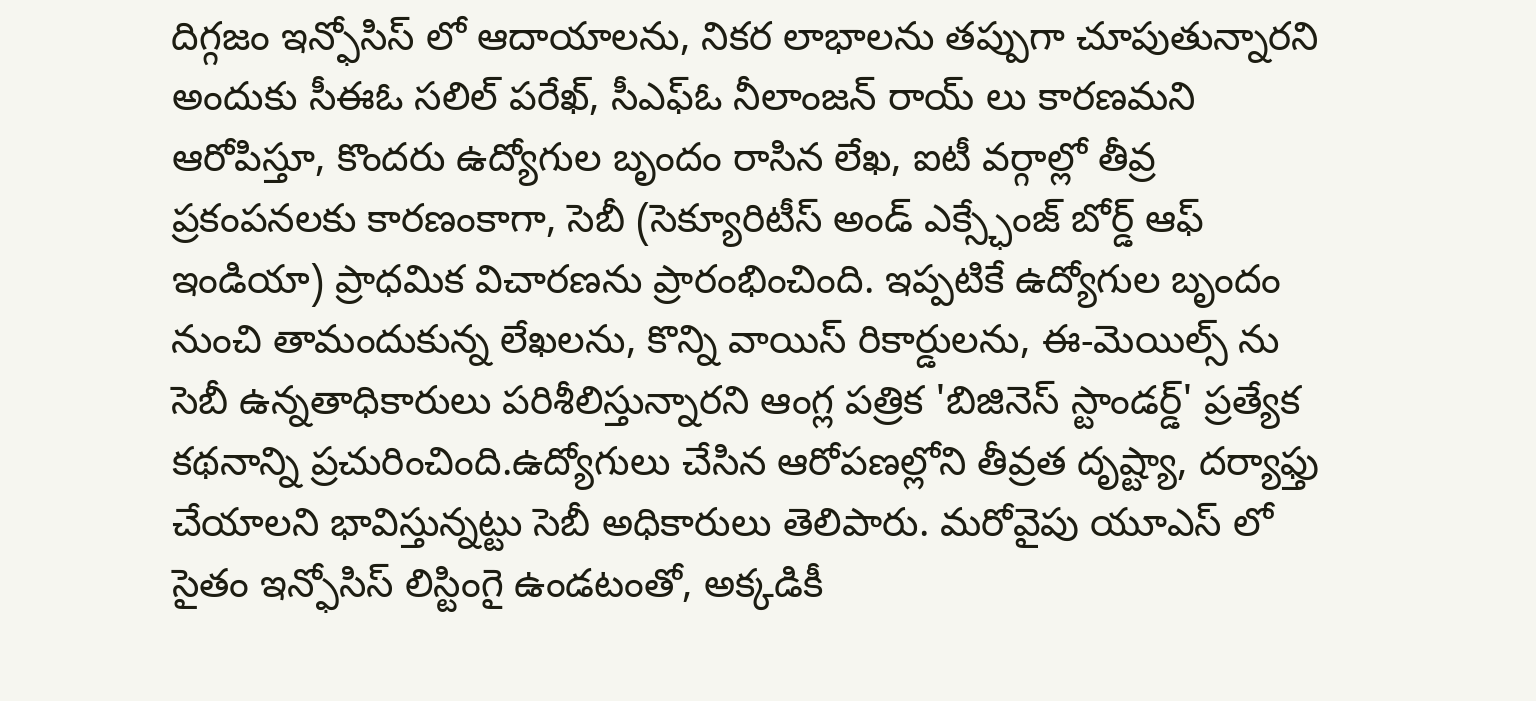దిగ్గజం ఇన్ఫోసిస్ లో ఆదాయాలను, నికర లాభాలను తప్పుగా చూపుతున్నారని అందుకు సీఈఓ సలిల్ పరేఖ్, సీఎఫ్ఓ నీలాంజన్ రాయ్ లు కారణమని ఆరోపిస్తూ, కొందరు ఉద్యోగుల బృందం రాసిన లేఖ, ఐటీ వర్గాల్లో తీవ్ర ప్రకంపనలకు కారణంకాగా, సెబీ (సెక్యూరిటీస్ అండ్ ఎక్స్ఛేంజ్ బోర్డ్ ఆఫ్ ఇండియా) ప్రాధమిక విచారణను ప్రారంభించింది. ఇప్పటికే ఉద్యోగుల బృందం నుంచి తామందుకున్న లేఖలను, కొన్ని వాయిస్ రికార్డులను, ఈ-మెయిల్స్ ను సెబీ ఉన్నతాధికారులు పరిశీలిస్తున్నారని ఆంగ్ల పత్రిక 'బిజినెస్ స్టాండర్డ్' ప్రత్యేక కథనాన్ని ప్రచురించింది.ఉద్యోగులు చేసిన ఆరోపణల్లోని తీవ్రత దృష్ట్యా, దర్యాఫ్తు చేయాలని భావిస్తున్నట్టు సెబీ అధికారులు తెలిపారు. మరోవైపు యూఎస్ లో సైతం ఇన్ఫోసిస్ లిస్టింగై ఉండటంతో, అక్కడికీ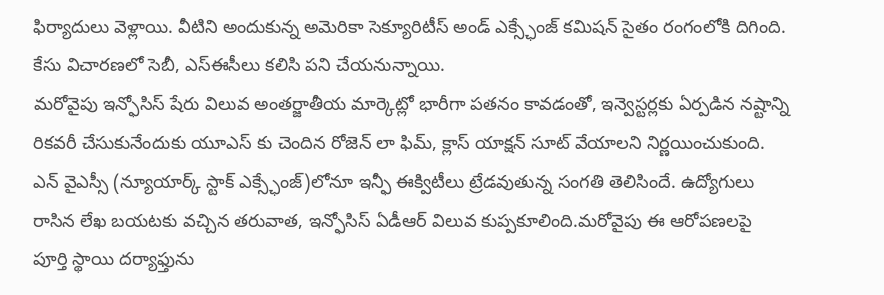ఫిర్యాదులు వెళ్లాయి. వీటిని అందుకున్న అమెరికా సెక్యూరిటీస్ అండ్ ఎక్స్ఛేంజ్ కమిషన్ సైతం రంగంలోకి దిగింది. కేసు విచారణలో సెబీ, ఎస్ఈసీలు కలిసి పని చేయనున్నాయి.
మరోవైపు ఇన్ఫోసిస్ షేరు విలువ అంతర్జాతీయ మార్కెట్లో భారీగా పతనం కావడంతో, ఇన్వెస్టర్లకు ఏర్పడిన నష్టాన్ని రికవరీ చేసుకునేందుకు యూఎస్ కు చెందిన రోజెన్ లా ఫిమ్, క్లాస్ యాక్షన్ సూట్ వేయాలని నిర్ణయించుకుంది. ఎన్ వైఎస్సీ (న్యూయార్క్ స్టాక్ ఎక్స్ఛేంజ్)లోనూ ఇన్ఫీ ఈక్విటీలు ట్రేడవుతున్న సంగతి తెలిసిందే. ఉద్యోగులు రాసిన లేఖ బయటకు వచ్చిన తరువాత, ఇన్ఫోసిస్ ఏడీఆర్ విలువ కుప్పకూలింది.మరోవైపు ఈ ఆరోపణలపై పూర్తి స్థాయి దర్యాఫ్తును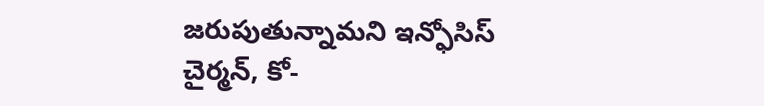జరుపుతున్నామని ఇన్ఫోసిస్ చైర్మన్, కో-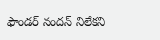ఫౌండర్ నందన్ నిలేకని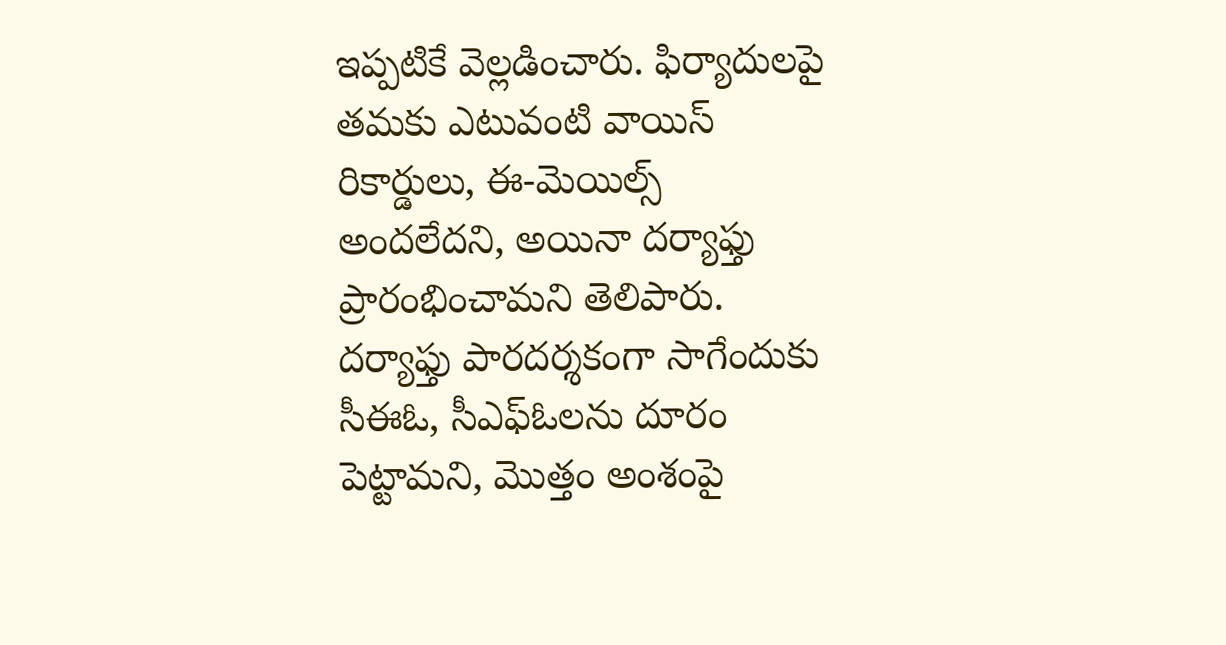ఇప్పటికే వెల్లడించారు. ఫిర్యాదులపై తమకు ఎటువంటి వాయిస్ రికార్డులు, ఈ-మెయిల్స్ అందలేదని, అయినా దర్యాఫ్తు ప్రారంభించామని తెలిపారు. దర్యాఫ్తు పారదర్శకంగా సాగేందుకు సీఈఓ, సీఎఫ్ఓలను దూరం పెట్టామని, మొత్తం అంశంపై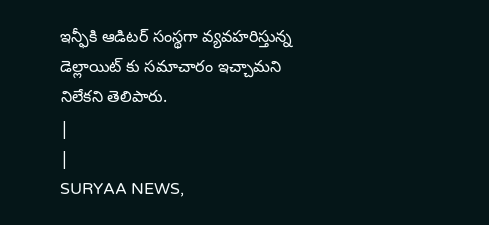ఇన్ఫీకి ఆడిటర్ సంస్థగా వ్యవహరిస్తున్న డెల్లాయిట్ కు సమాచారం ఇచ్చామని నిలేకని తెలిపారు.
|
|
SURYAA NEWS,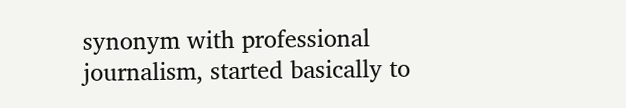synonym with professional journalism, started basically to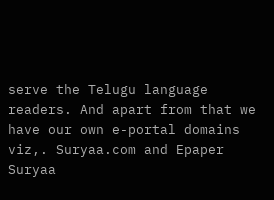serve the Telugu language readers. And apart from that we have our own e-portal domains viz,. Suryaa.com and Epaper Suryaa